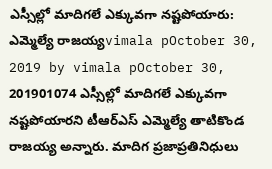ఎస్సీల్లో మాదిగలే ఎక్కువగా నష్టపోయారు: ఎమ్మెల్యే రాజయ్యvimala pOctober 30, 2019 by vimala pOctober 30, 201901074 ఎస్సీల్లో మాదిగలే ఎక్కువగా నష్టపోయారని టీఆర్ఎస్ ఎమ్మెల్యే తాటికొండ రాజయ్య అన్నారు. మాదిగ ప్రజాప్రతినిధులు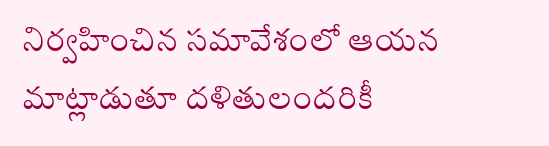నిర్వహించిన సమావేశంలో ఆయన మాట్లాడుతూ దళితులందరికీ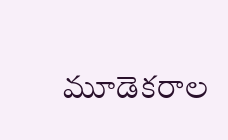మూడెకరాల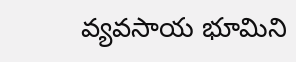వ్యవసాయ భూమిని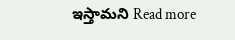ఇస్తామని Read more